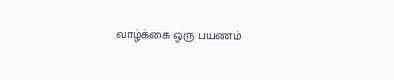வாழ்க்கை ஒரு பயணம்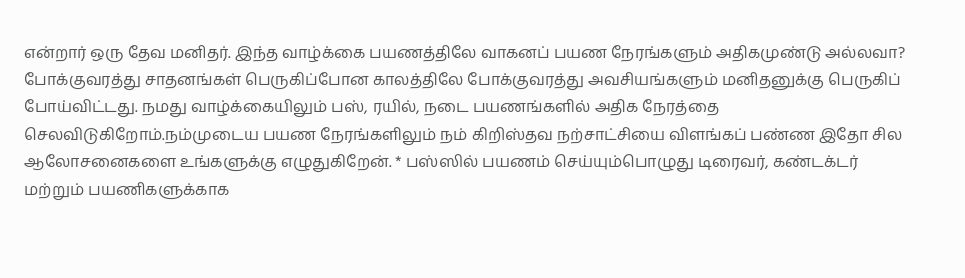என்றார் ஒரு தேவ மனிதர். இந்த வாழ்க்கை பயணத்திலே வாகனப் பயண நேரங்களும் அதிகமுண்டு அல்லவா? போக்குவரத்து சாதனங்கள் பெருகிப்போன காலத்திலே போக்குவரத்து அவசியங்களும் மனிதனுக்கு பெருகிப் போய்விட்டது. நமது வாழ்க்கையிலும் பஸ், ரயில், நடை பயணங்களில் அதிக நேரத்தை செலவிடுகிறோம்.நம்முடைய பயண நேரங்களிலும் நம் கிறிஸ்தவ நற்சாட்சியை விளங்கப் பண்ண இதோ சில ஆலோசனைகளை உங்களுக்கு எழுதுகிறேன். * பஸ்ஸில் பயணம் செய்யும்பொழுது டிரைவர், கண்டக்டர் மற்றும் பயணிகளுக்காக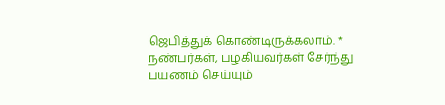ஜெபித்துக் கொண்டிருக்கலாம். * நண்பர்கள், பழகியவர்கள் சேர்ந்து பயணம் செய்யும்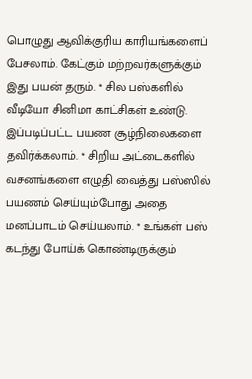பொழுது ஆவிக்குரிய காரியங்களைப் பேசலாம். கேட்கும் மற்றவர்களுக்கும் இது பயன் தரும். * சில பஸ்களில் வீடியோ சினிமா காட்சிகள் உண்டு. இப்படிப்பட்ட பயண சூழ்நிலைகளை தவிர்க்கலாம். * சிறிய அட்டைகளில் வசனங்களை எழுதி வைத்து பஸ்ஸில் பயணம் செய்யும்போது அதை மனப்பாடம் செய்யலாம். * உங்கள் பஸ் கடந்து போய்க் கொண்டிருக்கும்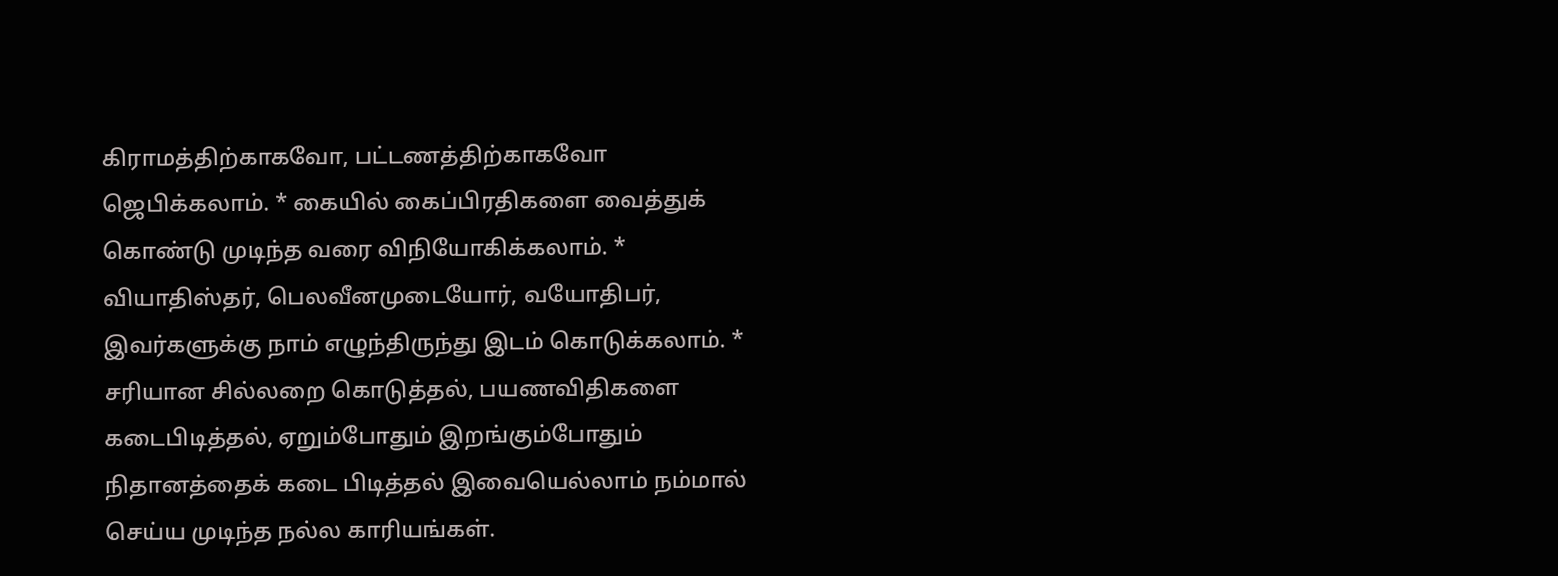கிராமத்திற்காகவோ, பட்டணத்திற்காகவோ ஜெபிக்கலாம். * கையில் கைப்பிரதிகளை வைத்துக் கொண்டு முடிந்த வரை விநியோகிக்கலாம். * வியாதிஸ்தர், பெலவீனமுடையோர், வயோதிபர், இவர்களுக்கு நாம் எழுந்திருந்து இடம் கொடுக்கலாம். * சரியான சில்லறை கொடுத்தல், பயணவிதிகளை கடைபிடித்தல், ஏறும்போதும் இறங்கும்போதும் நிதானத்தைக் கடை பிடித்தல் இவையெல்லாம் நம்மால் செய்ய முடிந்த நல்ல காரியங்கள்.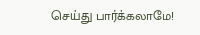செய்து பார்க்கலாமே!